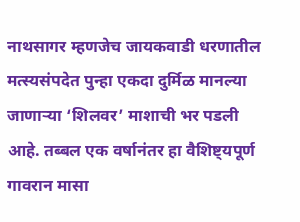नाथसागर म्हणजेच जायकवाडी धरणातील मत्स्यसंपदेत पुन्हा एकदा दुर्मिळ मानल्या जाणाऱ्या ‘शिलवर’ माशाची भर पडली आहे. तब्बल एक वर्षानंतर हा वैशिष्ट्यपूर्ण गावरान मासा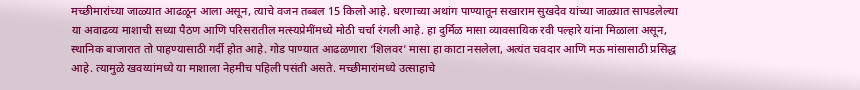मच्छीमारांच्या जाळ्यात आढळून आला असून, त्याचे वजन तब्बल 15 किलो आहे. धरणाच्या अथांग पाण्यातून सखाराम सुखदेव यांच्या जाळ्यात सापडलेल्या या अवाढव्य माशाची सध्या पैठण आणि परिसरातील मत्स्यप्रेमींमध्ये मोठी चर्चा रंगली आहे. हा दुर्मिळ मासा व्यावसायिक रवी पल्हारे यांना मिळाला असून, स्थानिक बाजारात तो पाहण्यासाठी गर्दी होत आहे. गोड पाण्यात आढळणारा ‘शिलवर’ मासा हा काटा नसलेला, अत्यंत चवदार आणि मऊ मांसासाठी प्रसिद्ध आहे. त्यामुळे खवय्यांमध्ये या माशाला नेहमीच पहिली पसंती असते. मच्छीमारांमध्ये उत्साहाचे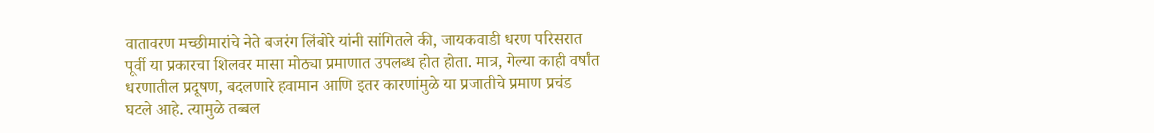वातावरण मच्छीमारांचे नेते बजरंग लिंबोरे यांनी सांगितले की, जायकवाडी धरण परिसरात पूर्वी या प्रकारचा शिलवर मासा मोठ्या प्रमाणात उपलब्ध होत होता. मात्र, गेल्या काही वर्षांत धरणातील प्रदूषण, बदलणारे हवामान आणि इतर कारणांमुळे या प्रजातीचे प्रमाण प्रचंड घटले आहे. त्यामुळे तब्बल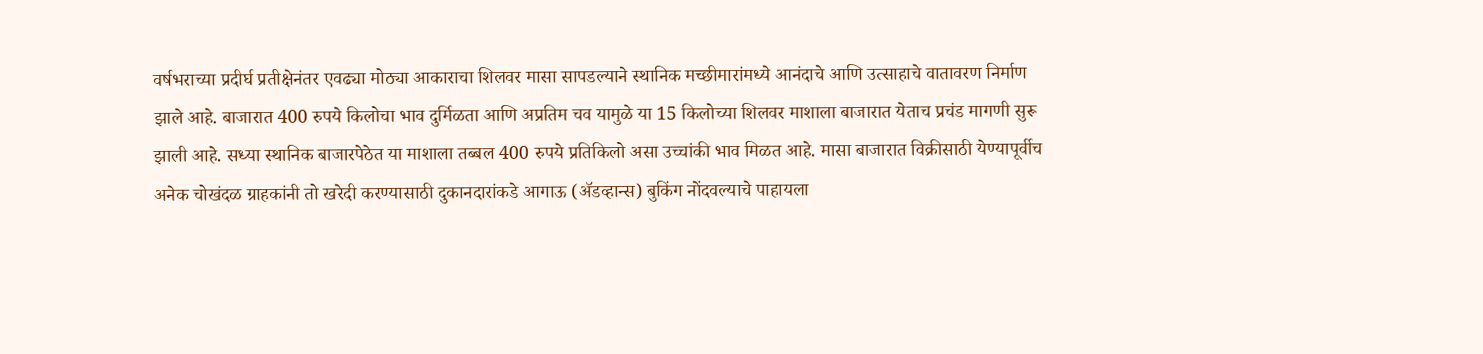वर्षभराच्या प्रदीर्घ प्रतीक्षेनंतर एवढ्या मोठ्या आकाराचा शिलवर मासा सापडल्याने स्थानिक मच्छीमारांमध्ये आनंदाचे आणि उत्साहाचे वातावरण निर्माण झाले आहे. बाजारात 400 रुपये किलोचा भाव दुर्मिळता आणि अप्रतिम चव यामुळे या 15 किलोच्या शिलवर माशाला बाजारात येताच प्रचंड मागणी सुरू झाली आहे. सध्या स्थानिक बाजारपेठेत या माशाला तब्बल 400 रुपये प्रतिकिलो असा उच्चांकी भाव मिळत आहे. मासा बाजारात विक्रीसाठी येण्यापूर्वीच अनेक चोखंदळ ग्राहकांनी तो खरेदी करण्यासाठी दुकानदारांकडे आगाऊ (ॲडव्हान्स) बुकिंग नोंदवल्याचे पाहायला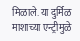मिळाले. या दुर्मिळ माशाच्या एन्ट्रीमुळे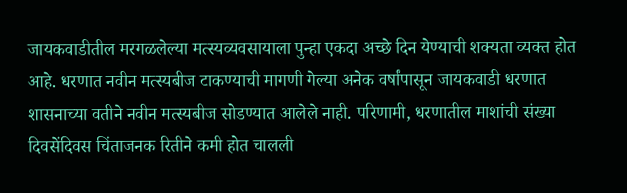जायकवाडीतील मरगळलेल्या मत्स्यव्यवसायाला पुन्हा एकदा अच्छे दिन येण्याची शक्यता व्यक्त होत आहे. धरणात नवीन मत्स्यबीज टाकण्याची मागणी गेल्या अनेक वर्षांपासून जायकवाडी धरणात शासनाच्या वतीने नवीन मत्स्यबीज सोडण्यात आलेले नाही. परिणामी, धरणातील माशांची संख्या दिवसेंदिवस चिंताजनक रितीने कमी होत चालली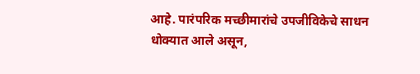आहे. पारंपरिक मच्छीमारांचे उपजीविकेचे साधन धोक्यात आले असून,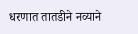धरणात तातडीने नव्याने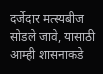दर्जेदार मत्स्यबीज सोडले जावे, यासाठी आम्ही शासनाकडे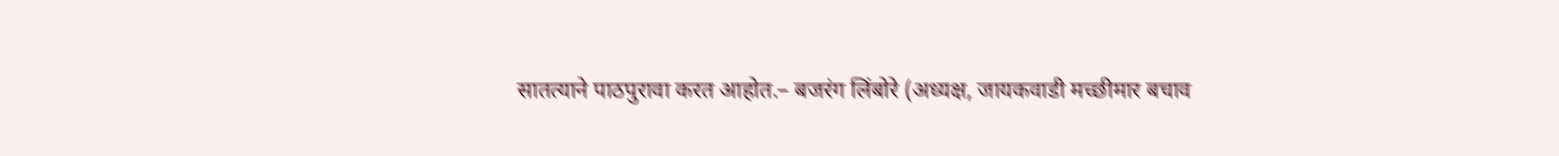सातत्याने पाठपुरावा करत आहोत.– बजरंग लिंबोरे (अध्यक्ष, जायकवाडी मच्छीमार बचाव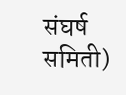संघर्ष समिती)